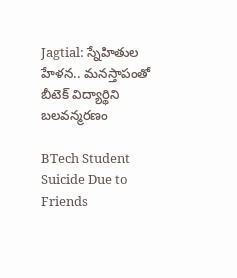Jagtial: స్నేహితుల హేళన.. మనస్తాపంతో బీటెక్ విద్యార్థిని బ‌ల‌వ‌న్మ‌ర‌ణం

BTech Student Suicide Due to Friends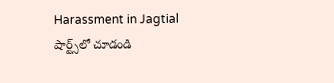Harassment in Jagtial
షార్ట్స్‌లో చూడండి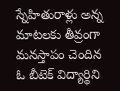స్నేహితురాళ్లు అన్న మాటలకు తీవ్రంగా మనస్తాపం చెందిన ఓ బీటెక్ విద్యార్థిని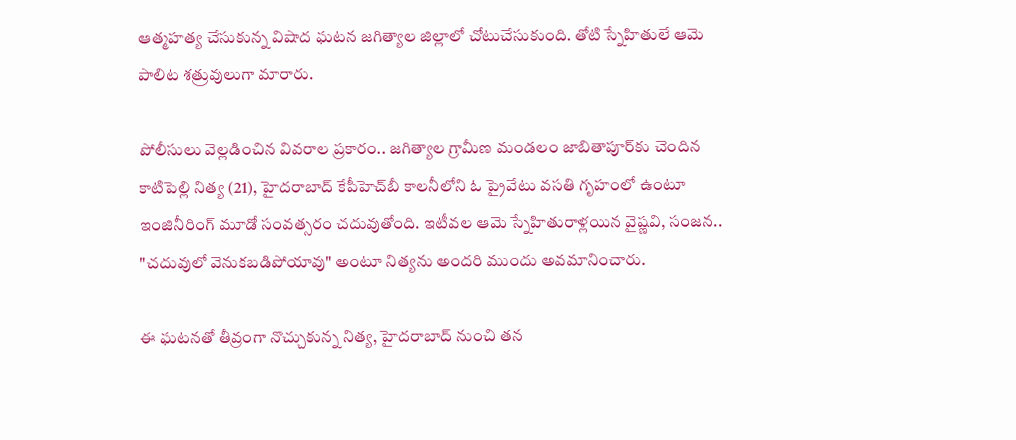ఆత్మహత్య చేసుకున్న విషాద ఘటన జగిత్యాల జిల్లాలో చోటుచేసుకుంది. తోటి స్నేహితులే ఆమె పాలిట శత్రువులుగా మారారు.

పోలీసులు వెల్లడించిన వివరాల ప్రకారం.. జగిత్యాల గ్రామీణ మండలం జాబితాపూర్‌కు చెందిన కాటిపెల్లి నిత్య (21), హైదరాబాద్‌ కేపీహెచ్‌బీ కాలనీలోని ఓ ప్రైవేటు వసతి గృహంలో ఉంటూ ఇంజినీరింగ్ మూడో సంవత్సరం చదువుతోంది. ఇటీవల ఆమె స్నేహితురాళ్లయిన వైష్ణవి, సంజన.. "చదువులో వెనుకబడిపోయావు" అంటూ నిత్యను అందరి ముందు అవమానించారు.

ఈ ఘటనతో తీవ్రంగా నొచ్చుకున్న నిత్య, హైదరాబాద్ నుంచి తన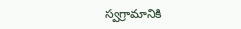స్వగ్రామానికి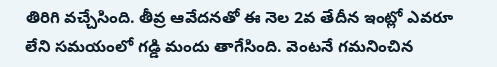తిరిగి వచ్చేసింది. తీవ్ర ఆవేదనతో ఈ నెల 2వ తేదీన ఇంట్లో ఎవరూ లేని సమయంలో గడ్డి మందు తాగేసింది. వెంటనే గమనించిన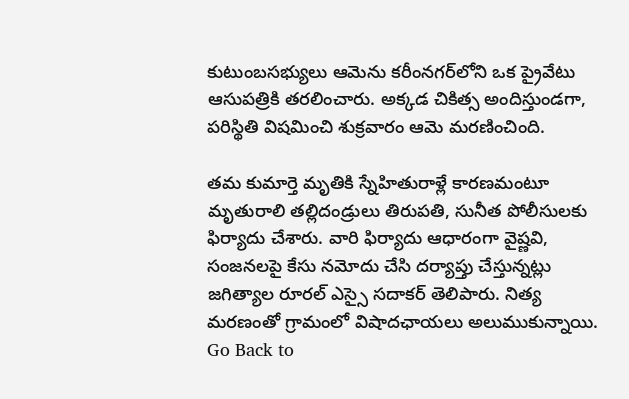కుటుంబసభ్యులు ఆమెను కరీంనగర్‌లోని ఒక ప్రైవేటు ఆసుపత్రికి తరలించారు. అక్కడ చికిత్స అందిస్తుండగా, పరిస్థితి విషమించి శుక్రవారం ఆమె మరణించింది.

తమ కుమార్తె మృతికి స్నేహితురాళ్లే కారణమంటూ మృతురాలి తల్లిదండ్రులు తిరుపతి, సునీత పోలీసులకు ఫిర్యాదు చేశారు. వారి ఫిర్యాదు ఆధారంగా వైష్ణవి, సంజనలపై కేసు నమోదు చేసి దర్యాప్తు చేస్తున్నట్లు జగిత్యాల రూరల్ ఎస్సై సదాకర్ తెలిపారు. నిత్య మరణంతో గ్రామంలో విషాదఛాయలు అలుముకున్నాయి.
Go Back to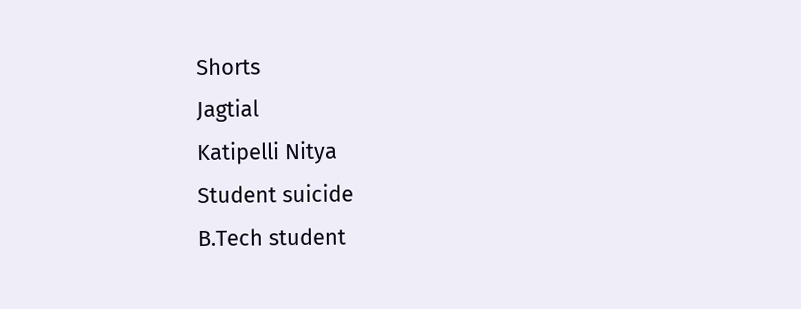Shorts
Jagtial
Katipelli Nitya
Student suicide
B.Tech student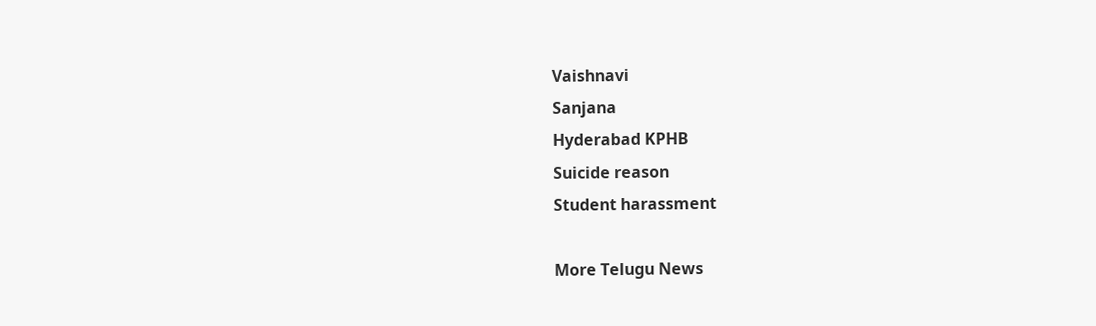Vaishnavi
Sanjana
Hyderabad KPHB
Suicide reason
Student harassment

More Telugu News